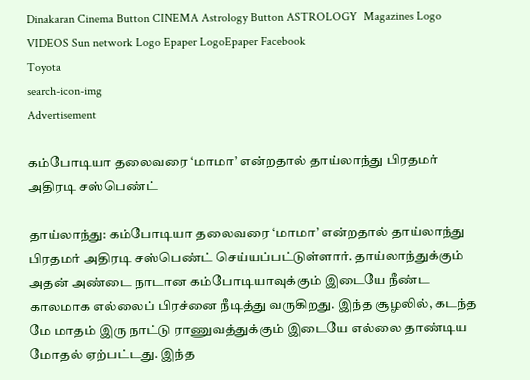Dinakaran Cinema Button CINEMA Astrology Button ASTROLOGY  Magazines Logo VIDEOS Sun network Logo Epaper LogoEpaper Facebook
Toyota
search-icon-img
Advertisement

கம்போடியா தலைவரை ‘மாமா’ என்றதால் தாய்லாந்து பிரதமர் அதிரடி சஸ்பெண்ட்

தாய்லாந்து: கம்போடியா தலைவரை ‘மாமா’ என்றதால் தாய்லாந்து பிரதமர் அதிரடி சஸ்பெண்ட் செய்யப்பட்டுள்ளார். தாய்லாந்துக்கும் அதன் அண்டை நாடான கம்போடியாவுக்கும் இடையே நீண்ட காலமாக எல்லைப் பிரச்னை நீடித்து வருகிறது. இந்த சூழலில், கடந்த மே மாதம் இரு நாட்டு ராணுவத்துக்கும் இடையே எல்லை தாண்டிய மோதல் ஏற்பட்டது. இந்த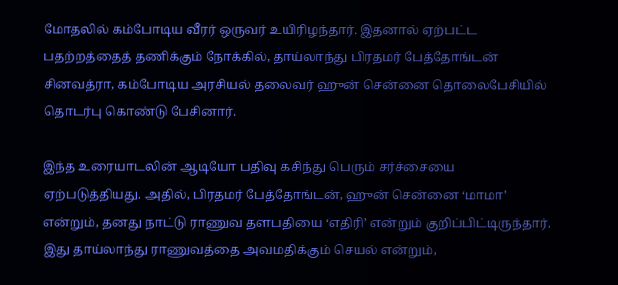மோதலில் கம்போடிய வீரர் ஒருவர் உயிரிழந்தார். இதனால் ஏற்பட்ட பதற்றத்தைத் தணிக்கும் நோக்கில், தாய்லாந்து பிரதமர் பேத்தோங்டன் சினவத்ரா, கம்போடிய அரசியல் தலைவர் ஹுன் சென்னை தொலைபேசியில் தொடர்பு கொண்டு பேசினார்.

இந்த உரையாடலின் ஆடியோ பதிவு கசிந்து பெரும் சர்ச்சையை ஏற்படுத்தியது. அதில், பிரதமர் பேத்தோங்டன், ஹுன் சென்னை ‘மாமா’ என்றும், தனது நாட்டு ராணுவ தளபதியை ‘எதிரி’ என்றும் குறிப்பிட்டிருந்தார். இது தாய்லாந்து ராணுவத்தை அவமதிக்கும் செயல் என்றும்,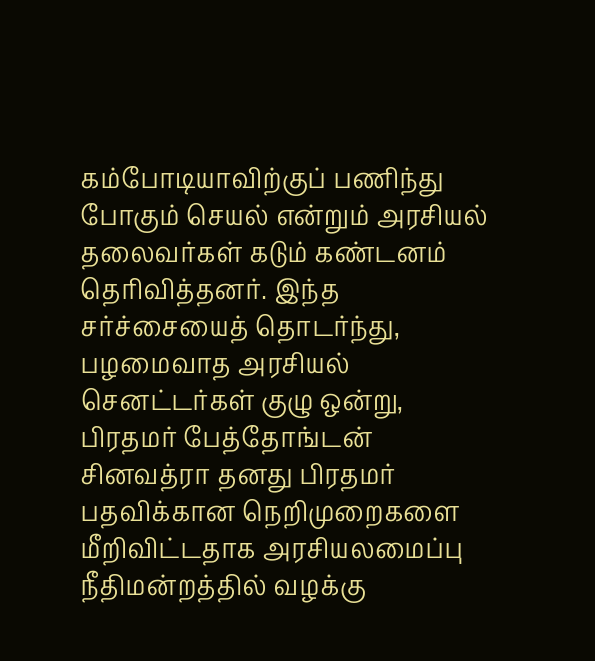கம்போடியாவிற்குப் பணிந்து போகும் செயல் என்றும் அரசியல் தலைவர்கள் கடும் கண்டனம் தெரிவித்தனர். இந்த சர்ச்சையைத் தொடர்ந்து, பழமைவாத அரசியல் செனட்டர்கள் குழு ஒன்று, பிரதமர் பேத்தோங்டன் சினவத்ரா தனது பிரதமர் பதவிக்கான நெறிமுறைகளை மீறிவிட்டதாக அரசியலமைப்பு நீதிமன்றத்தில் வழக்கு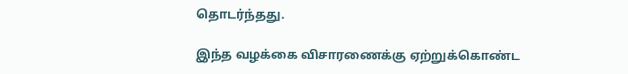தொடர்ந்தது.

இந்த வழக்கை விசாரணைக்கு ஏற்றுக்கொண்ட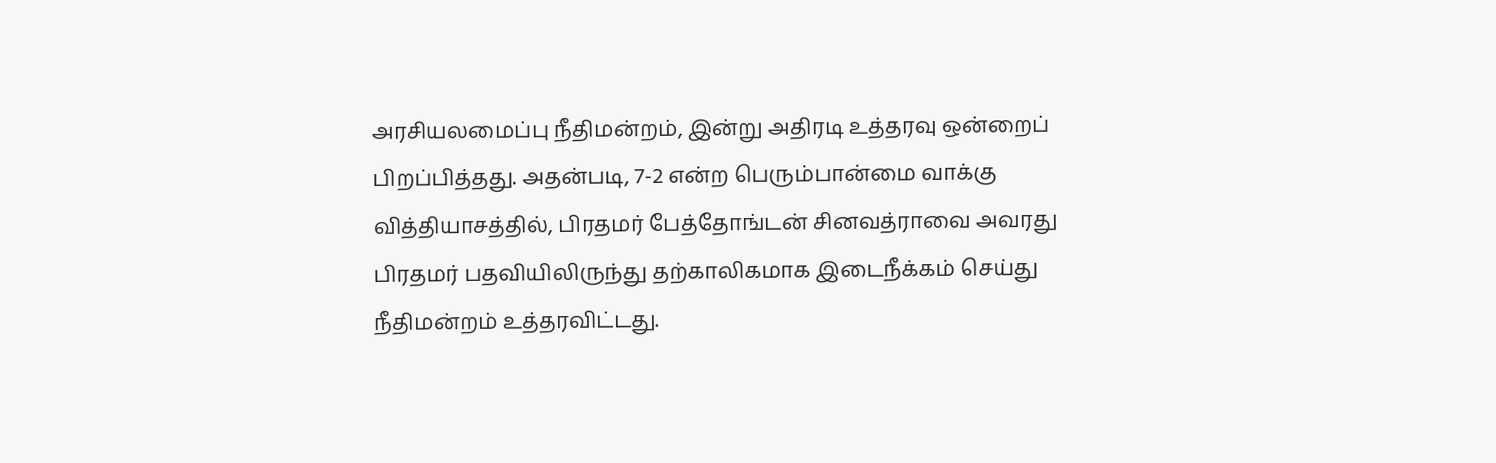அரசியலமைப்பு நீதிமன்றம், இன்று அதிரடி உத்தரவு ஒன்றைப் பிறப்பித்தது. அதன்படி, 7-2 என்ற பெரும்பான்மை வாக்கு வித்தியாசத்தில், பிரதமர் பேத்தோங்டன் சினவத்ராவை அவரது பிரதமர் பதவியிலிருந்து தற்காலிகமாக இடைநீக்கம் செய்து நீதிமன்றம் உத்தரவிட்டது.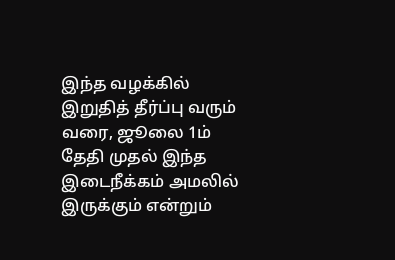இந்த வழக்கில் இறுதித் தீர்ப்பு வரும் வரை, ஜூலை 1ம் தேதி முதல் இந்த இடைநீக்கம் அமலில் இருக்கும் என்றும்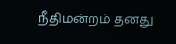நீதிமன்றம் தனது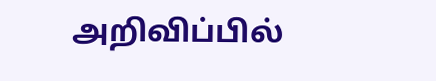அறிவிப்பில்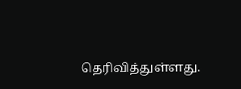தெரிவித்துள்ளது.